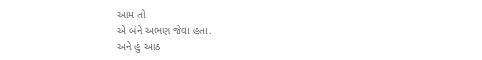આમ તો
એ બંને અભણ જેવા હતા.
અને હું આઠ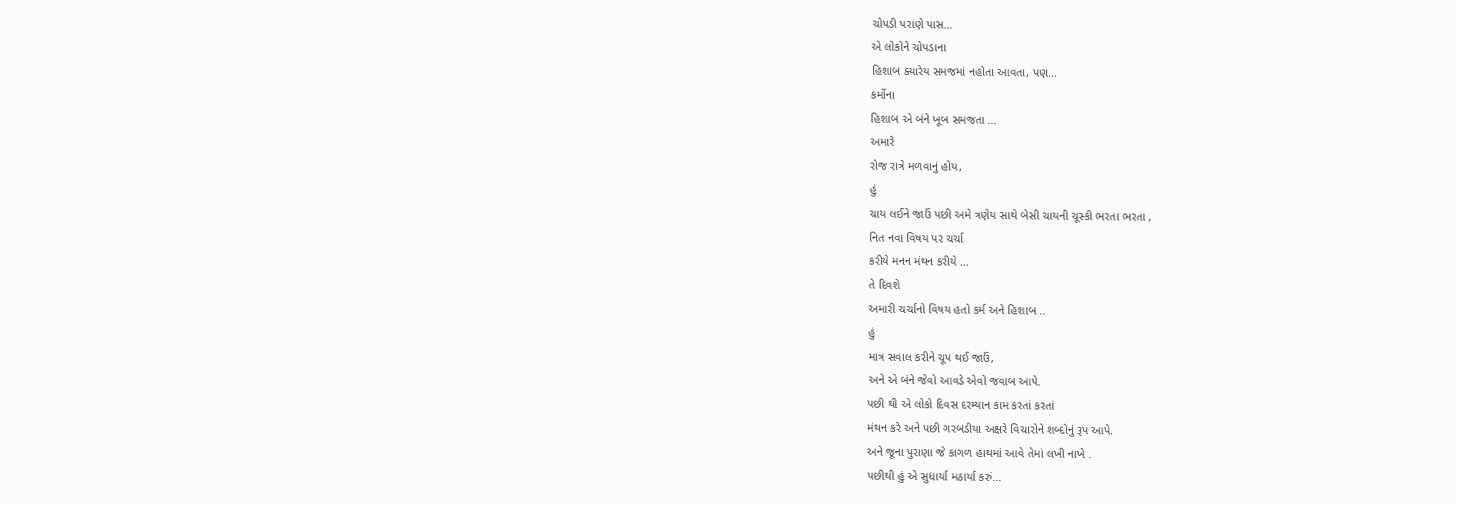ચોપડી પરાણે પાસ...
એ લોકોને ચોપડાના
હિશાબ ક્યારેય સમજમાં નહોતા આવતા, પણ...
કર્મોના
હિશાબ એ બંને ખૂબ સમજતા ...
અમારે
રોજ રાત્રે મળવાનું હોય,
હું
ચાય લઈને જાઉં પછી અમે ત્રણેય સાથે બેસી ચાયની ચૂસ્કી ભરતા ભરતા ,
નિત નવા વિષય પર ચર્ચા
કરીયે મનન મંથન કરીયે ...
તે દિવશે
અમારી ચર્ચાનો વિષય હતો કર્મ અને હિશાબ ..
હું
માત્ર સવાલ કરીને ચૂપ થઈ જાઉં,
અને એ બંને જેવો આવડે એવો જવાબ આપે.
પછી થી એ લોકો દિવસ દરમ્યાન કામ કરતાં કરતાં
મંથન કરે અને પછી ગરબડીયા અક્ષરે વિચારોને શબ્દોનું રૂપ આપે.
અને જૂના પુરાણા જે કાગળ હાથમાં આવે તેમાં લખી નાખે .
પછીથી હું એ સુધાર્યા મઠાર્યા કરું...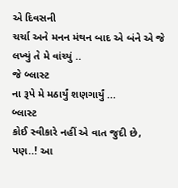એ દિવસની
ચર્ચા અને મનન મંથન બાદ એ બંને એ જે લખ્યું તે મે વાંચ્યું ..
જે બ્લાસ્ટ
ના રૂપે મે મઠાર્યું શણગાર્યું ...
બ્લાસ્ટ
કોઈ સ્વીકારે નહીં એ વાત જુદી છે,
પણ..! આ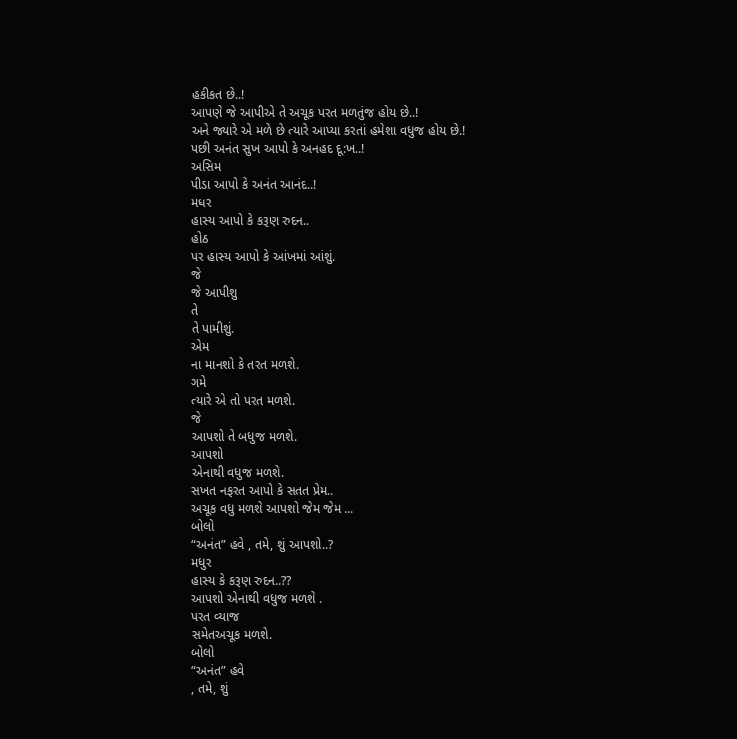હકીકત છે..!
આપણે જે આપીએ તે અચૂક પરત મળતુંજ હોય છે..!
અને જ્યારે એ મળે છે ત્યારે આપ્યા કરતાં હમેશા વધુજ હોય છે.!
પછી અનંત સુખ આપો કે અનહદ દૂ:ખ..!
અસિમ
પીડા આપો કે અનંત આનંદ..!
મધર
હાસ્ય આપો કે કરૂણ રુદન..
હોઠ
પર હાસ્ય આપો કે આંખમાં આંશું.
જે
જે આપીશુ
તે
તે પામીશું.
એમ
ના માનશો કે તરત મળશે.
ગમે
ત્યારે એ તો પરત મળશે.
જે
આપશો તે બધુજ મળશે.
આપશો
એનાથી વધુજ મળશે.
સખત નફરત આપો કે સતત પ્રેમ..
અચૂક વધુ મળશે આપશો જેમ જેમ ...
બોલો
“અનંત” હવે , તમે, શું આપશો..?
મધુર
હાસ્ય કે કરૂણ રુદન..??
આપશો એનાથી વધુજ મળશે .
પરત વ્યાજ
સમેતઅચૂક મળશે.
બોલો
“અનંત” હવે
, તમે, શું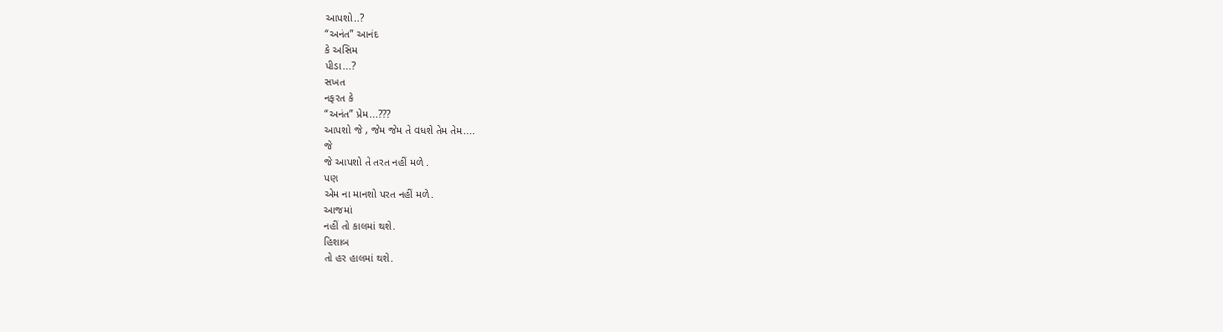આપશો..?
“અનંત” આનંદ
કે અસિમ
પીડા...?
સખત
નફરત કે
“અનંત” પ્રેમ...???
આપશો જે , જેમ જેમ તે વધશે તેમ તેમ....
જે
જે આપશો તે તરત નહીં મળે .
પણ
એમ ના માનશો પરત નહીં મળે.
આજમાં
નહીં તો કાલમાં થશે.
હિશાબ
તો હર હાલમાં થશે.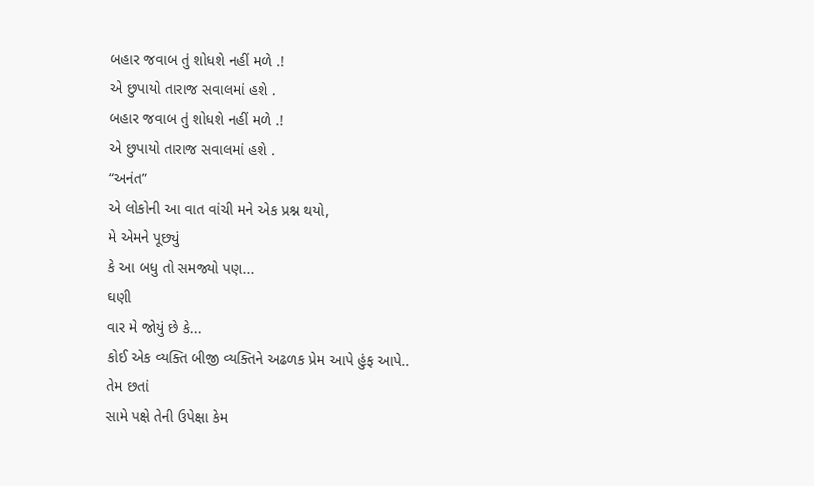બહાર જવાબ તું શોધશે નહીં મળે .!
એ છુપાયો તારાજ સવાલમાં હશે .
બહાર જવાબ તું શોધશે નહીં મળે .!
એ છુપાયો તારાજ સવાલમાં હશે .
“અનંત”
એ લોકોની આ વાત વાંચી મને એક પ્રશ્ન થયો,
મે એમને પૂછ્યું
કે આ બધુ તો સમજ્યો પણ...
ઘણી
વાર મે જોયું છે કે...
કોઈ એક વ્યક્તિ બીજી વ્યક્તિને અઢળક પ્રેમ આપે હુંફ આપે..
તેમ છતાં
સામે પક્ષે તેની ઉપેક્ષા કેમ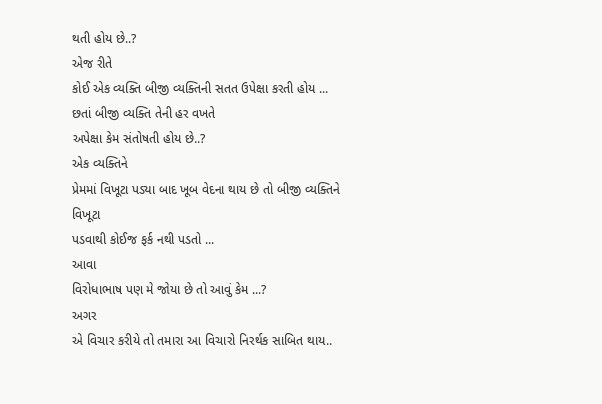થતી હોય છે..?
એજ રીતે
કોઈ એક વ્યક્તિ બીજી વ્યક્તિની સતત ઉપેક્ષા કરતી હોય ...
છતાં બીજી વ્યક્તિ તેની હર વખતે
અપેક્ષા કેમ સંતોષતી હોય છે..?
એક વ્યક્તિને
પ્રેમમાં વિખૂટા પડ્યા બાદ ખૂબ વેદના થાય છે તો બીજી વ્યક્તિને
વિખૂટા
પડવાથી કોઈજ ફર્ક નથી પડતો ...
આવા
વિરોધાભાષ પણ મે જોયા છે તો આવું કેમ ...?
અગર
એ વિચાર કરીયે તો તમારા આ વિચારો નિરર્થક સાબિત થાય..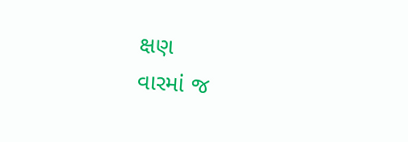ક્ષણ
વારમાં જ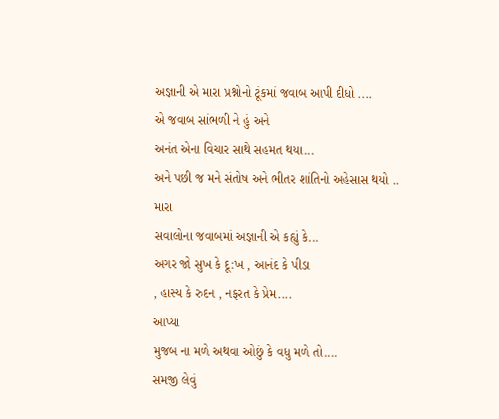અજ્ઞાની એ મારા પ્રશ્નોનો ટૂંકમાં જવાબ આપી દીધો ....
એ જવાબ સાંભળી ને હું અને
અનંત એના વિચાર સાથે સહમત થયા...
અને પછી જ મને સંતોષ અને ભીતર શાંતિનો અહેસાસ થયો ..
મારા
સવાલોના જવાબમાં અજ્ઞાની એ કહ્યું કે...
અગર જો સુખ કે દૂ:ખ , આનંદ કે પીડા
, હાસ્ય કે રુદન , નફરત કે પ્રેમ....
આપ્યા
મુજબ ના મળે અથવા ઓછું કે વધુ મળે તો....
સમજી લેવું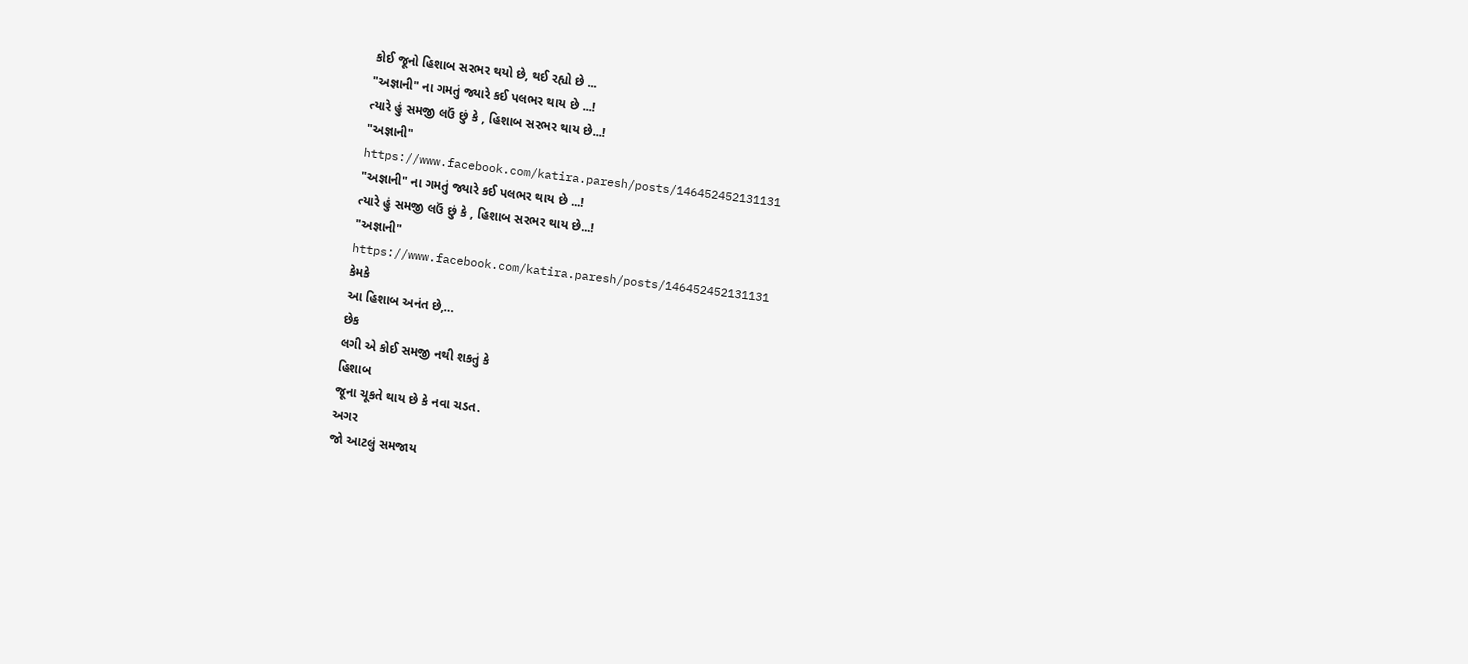કોઈ જૂનો હિશાબ સરભર થયો છે, થઈ રહ્યો છે ...
"અજ્ઞાની" ના ગમતું જ્યારે કઈ પલભર થાય છે ...!
ત્યારે હું સમજી લઉં છું કે , હિશાબ સરભર થાય છે...!
"અજ્ઞાની"
https://www.facebook.com/katira.paresh/posts/146452452131131
"અજ્ઞાની" ના ગમતું જ્યારે કઈ પલભર થાય છે ...!
ત્યારે હું સમજી લઉં છું કે , હિશાબ સરભર થાય છે...!
"અજ્ઞાની"
https://www.facebook.com/katira.paresh/posts/146452452131131
કેમકે
આ હિશાબ અનંત છે,…
છેક
લગી એ કોઈ સમજી નથી શકતું કે
હિશાબ
જૂના ચૂકતે થાય છે કે નવા ચડત.
અગર
જો આટલું સમજાય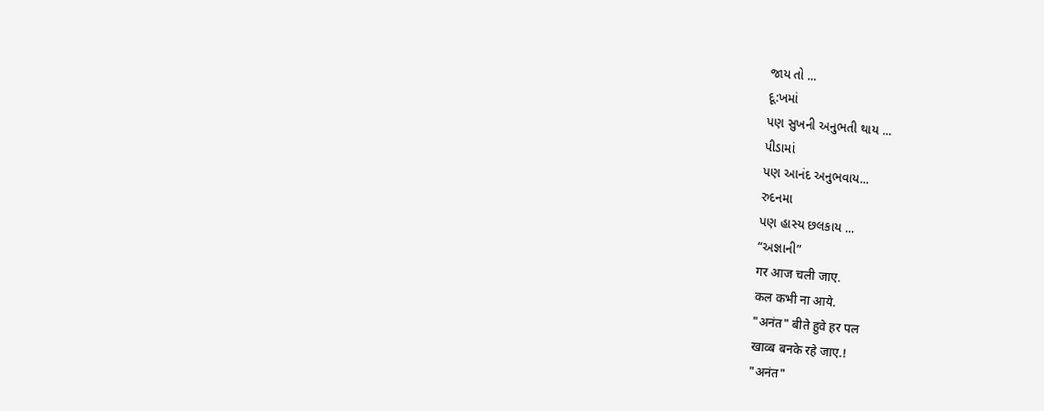જાય તો ...
દૂ:ખમાં
પણ સુખની અનુભતી થાય ...
પીડામાં
પણ આનંદ અનુભવાય...
રુદનમા
પણ હાસ્ય છલકાય ...
“અજ્ઞાની”
गर आज चली जाए.
कल कभी ना आये.
"अनंत" बीते हुवे हर पल
खाव्ब बनके रहे जाए.!
"अनंत"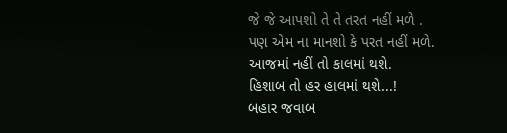જે જે આપશો તે તે તરત નહીં મળે .
પણ એમ ના માનશો કે પરત નહીં મળે.
આજમાં નહીં તો કાલમાં થશે.
હિશાબ તો હર હાલમાં થશે...!
બહાર જવાબ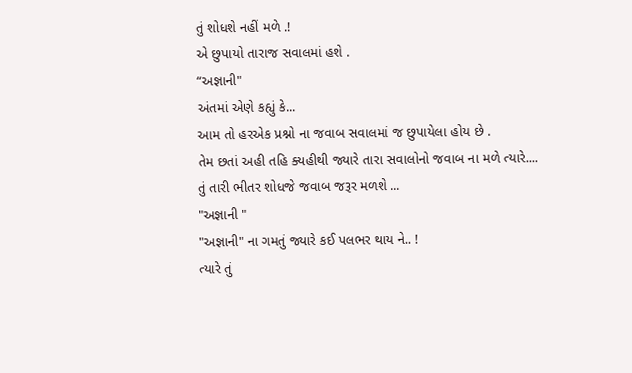તું શોધશે નહીં મળે .!
એ છુપાયો તારાજ સવાલમાં હશે .
“અજ્ઞાની"
અંતમાં એણે કહ્યું કે...
આમ તો હરએક પ્રશ્નો ના જવાબ સવાલમાં જ છુપાયેલા હોય છે .
તેમ છતાં અહી તહિ ક્યહીથી જ્યારે તારા સવાલોનો જવાબ ના મળે ત્યારે....
તું તારી ભીતર શોધજે જવાબ જરૂર મળશે ...
"અજ્ઞાની "
"અજ્ઞાની" ના ગમતું જ્યારે કઈ પલભર થાય ને.. !
ત્યારે તું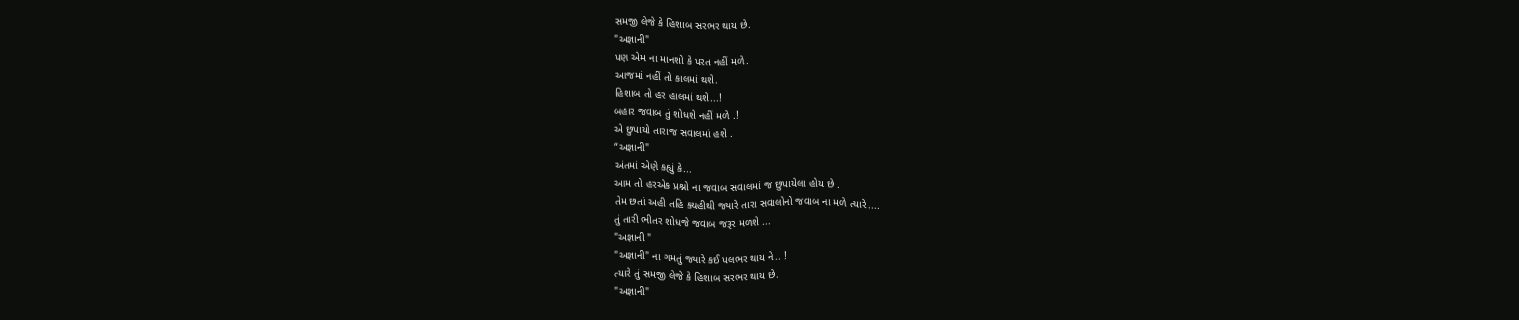સમજી લેજે કે હિશાબ સરભર થાય છે.
"અજ્ઞાની"
પણ એમ ના માનશો કે પરત નહીં મળે.
આજમાં નહીં તો કાલમાં થશે.
હિશાબ તો હર હાલમાં થશે...!
બહાર જવાબ તું શોધશે નહીં મળે .!
એ છુપાયો તારાજ સવાલમાં હશે .
“અજ્ઞાની"
અંતમાં એણે કહ્યું કે...
આમ તો હરએક પ્રશ્નો ના જવાબ સવાલમાં જ છુપાયેલા હોય છે .
તેમ છતાં અહી તહિ ક્યહીથી જ્યારે તારા સવાલોનો જવાબ ના મળે ત્યારે....
તું તારી ભીતર શોધજે જવાબ જરૂર મળશે ...
"અજ્ઞાની "
"અજ્ઞાની" ના ગમતું જ્યારે કઈ પલભર થાય ને.. !
ત્યારે તું સમજી લેજે કે હિશાબ સરભર થાય છે.
"અજ્ઞાની"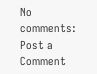No comments:
Post a Comment